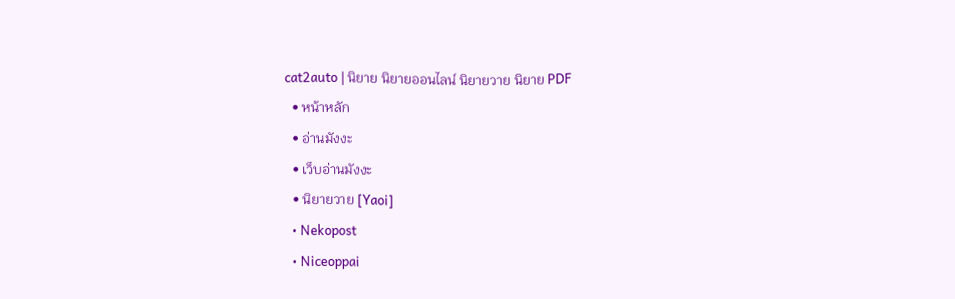cat2auto | นิยาย นิยายออนไลน์ นิยายวาย นิยาย PDF
  • หน้าหลัก
  • อ่านมังงะ
  • เว็บอ่านมังงะ
  • นิยายวาย [Yaoi]
  • Nekopost
  • Niceoppai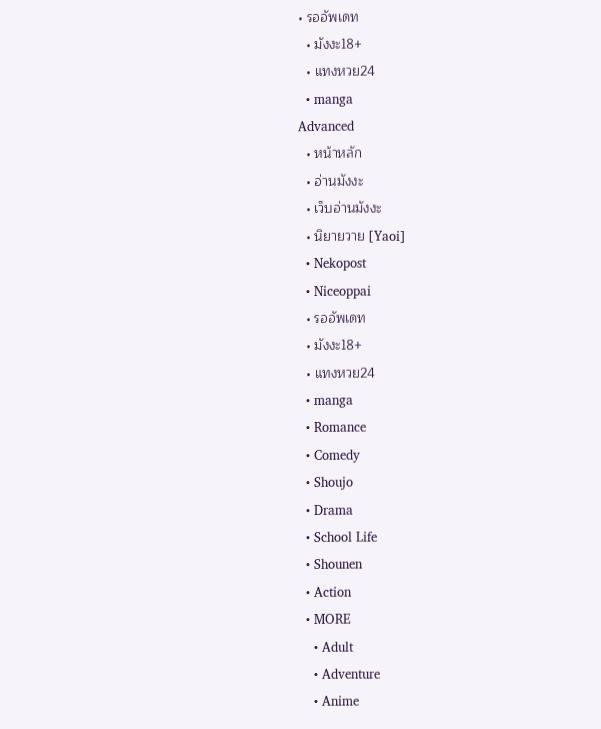• รออัพเดท
  • มังงะ18+
  • แทงหวย24
  • manga
Advanced
  • หน้าหลัก
  • อ่านมังงะ
  • เว็บอ่านมังงะ
  • นิยายวาย [Yaoi]
  • Nekopost
  • Niceoppai
  • รออัพเดท
  • มังงะ18+
  • แทงหวย24
  • manga
  • Romance
  • Comedy
  • Shoujo
  • Drama
  • School Life
  • Shounen
  • Action
  • MORE
    • Adult
    • Adventure
    • Anime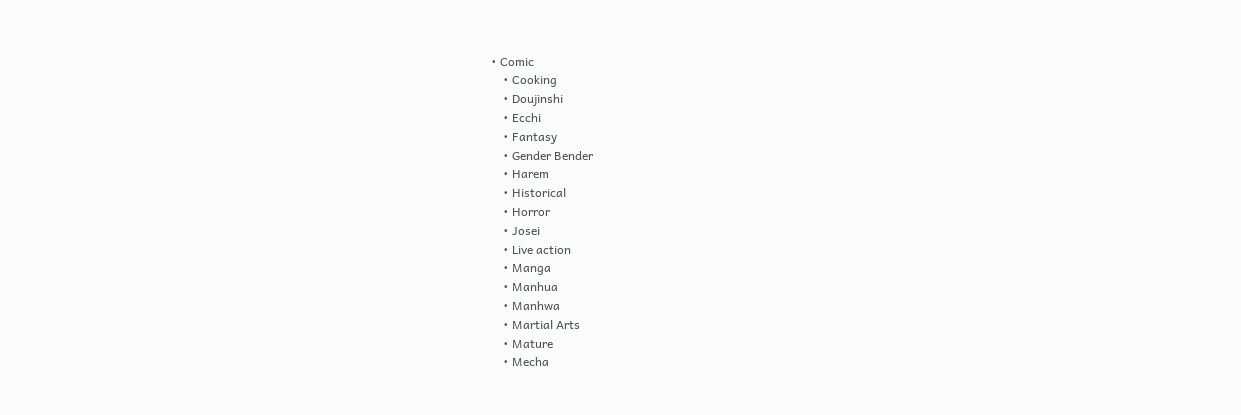• Comic
    • Cooking
    • Doujinshi
    • Ecchi
    • Fantasy
    • Gender Bender
    • Harem
    • Historical
    • Horror
    • Josei
    • Live action
    • Manga
    • Manhua
    • Manhwa
    • Martial Arts
    • Mature
    • Mecha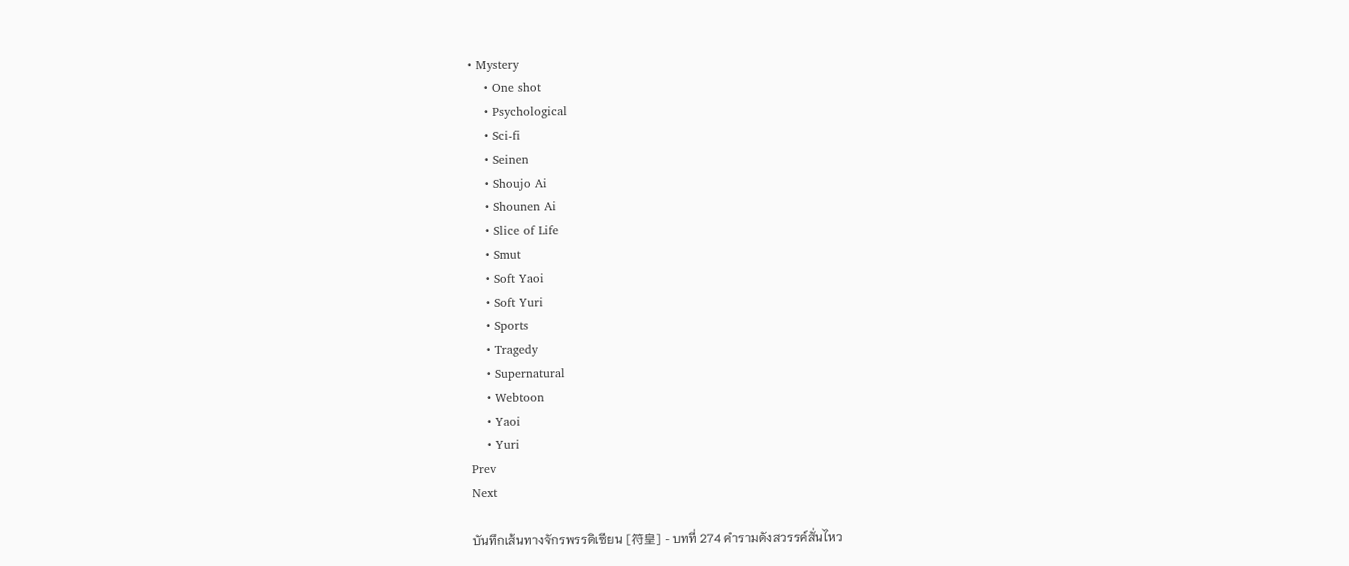• Mystery
    • One shot
    • Psychological
    • Sci-fi
    • Seinen
    • Shoujo Ai
    • Shounen Ai
    • Slice of Life
    • Smut
    • Soft Yaoi
    • Soft Yuri
    • Sports
    • Tragedy
    • Supernatural
    • Webtoon
    • Yaoi
    • Yuri
Prev
Next

บันทึกเส้นทางจักรพรรดิเซียน [符皇] - บทที่ 274 คำรามดังสวรรค์สั่นไหว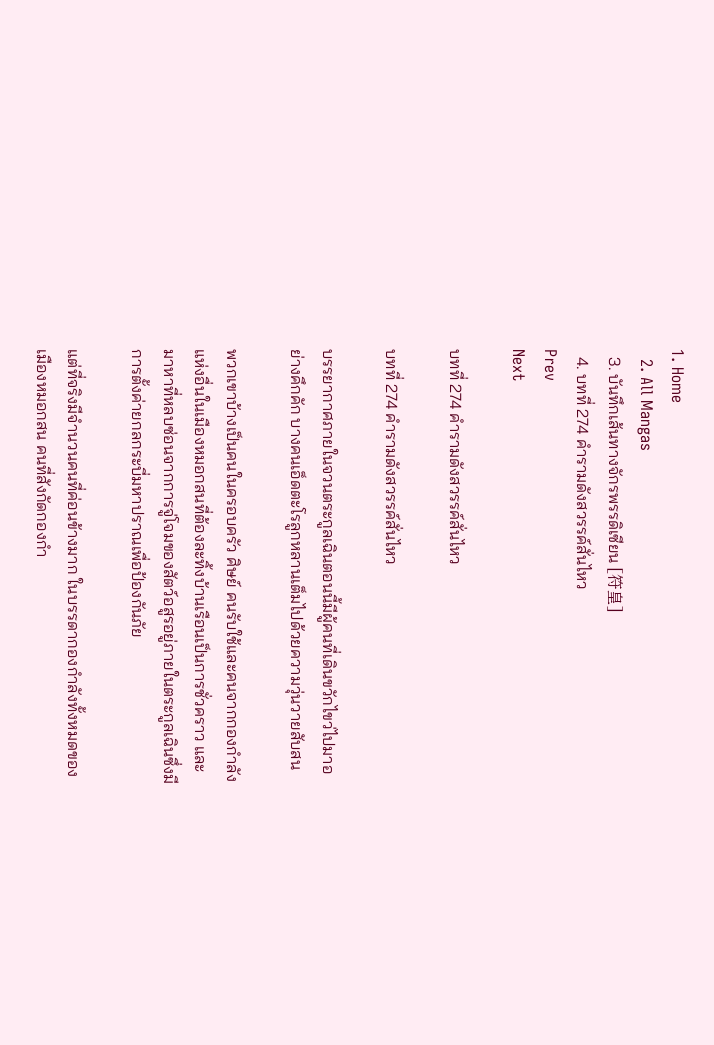1. Home
  2. All Mangas
  3. บันทึกเส้นทางจักรพรรดิเซียน [符皇]
  4. บทที่ 274 คำรามดังสวรรค์สั่นไหว
Prev
Next

บทที่ 274 คำรามดังสวรรค์สั่นไหว

บทที่ 274 คำรามดังสวรรค์สั่นไหว

บรรยากาศภายในจวนตระกูลเฉินตอนนี้มีผู้คนที่เดินขวักไขว่ไปมาอย่างคึกคัก บางคนเอ็ดตะโรลูกหลานเต็มไปด้วยความวุ่นวายสับสน

พวกเขาบ้างเป็นคนในครอบครัว ศิษย์ คนรับใช้และคนจากกองกำลังแห่งอื่นในเมืองหมอกสนที่ต้องละทิ้งบ้านเรือนเป็นการชั่วคราว และมาหาที่หลบซ่อนจากการจู่โจมของสัตว์อสูรอยู่ภายในตระกูลเฉินซึ่งมีการตั้งค่ายกลกระบี่มหาปราณเพื่อป้องกันภัย

แต่ที่จริงมีจำนวนคนที่ค่อนข้างมาก ในบรรดากองกำลังทั้งหมดของเมืองหมอกสน คนที่สังกัดกองกำ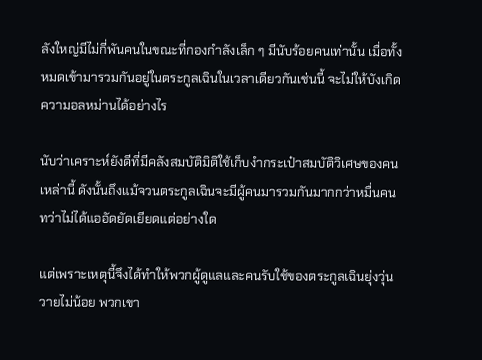ลังใหญ่มีไม่กี่พันคนในขณะที่กองกำลังเล็ก ๆ มีนับร้อยคนเท่านั้น เมื่อทั้งหมดเข้ามารวมกันอยู่ในตระกูลเฉินในเวลาเดียวกันเช่นนี้ จะไม่ให้บังเกิดความอลหม่านได้อย่างไร

นับว่าเคราะห์ยังดีที่มีคลังสมบัติมิติใช้เก็บงำกระเป๋าสมบัติวิเศษของคนเหล่านี้ ดังนั้นถึงแม้จวนตระกูลเฉินจะมีผู้คนมารวมกันมากกว่าหมื่นคน ทว่าไม่ได้แออัดยัดเยียดแต่อย่างใด

แต่เพราะเหตุนี้จึงได้ทำให้พวกผู้ดูแลและคนรับใช้ของตระกูลเฉินยุ่งวุ่นวายไม่น้อย พวกเขา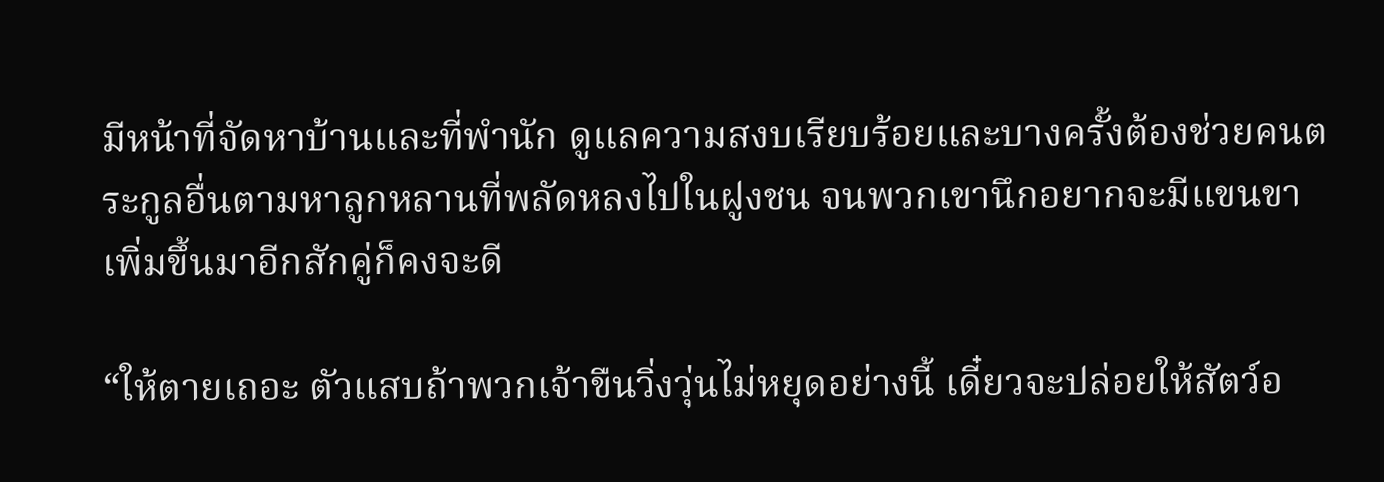มีหน้าที่จัดหาบ้านและที่พำนัก ดูแลความสงบเรียบร้อยและบางครั้งต้องช่วยคนตระกูลอื่นตามหาลูกหลานที่พลัดหลงไปในฝูงชน จนพวกเขานึกอยากจะมีแขนขาเพิ่มขึ้นมาอีกสักคู่ก็คงจะดี

“ให้ตายเถอะ ตัวแสบถ้าพวกเจ้าขืนวิ่งวุ่นไม่หยุดอย่างนี้ เดี๋ยวจะปล่อยให้สัตว์อ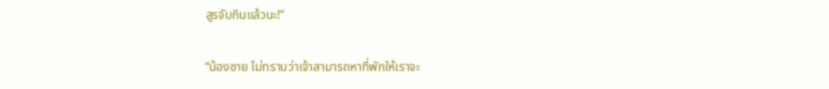สูรจับกินแล้วนะ!”

“น้องชาย ไม่ทราบว่าเจ้าสามารถหาที่พักให้เราจะ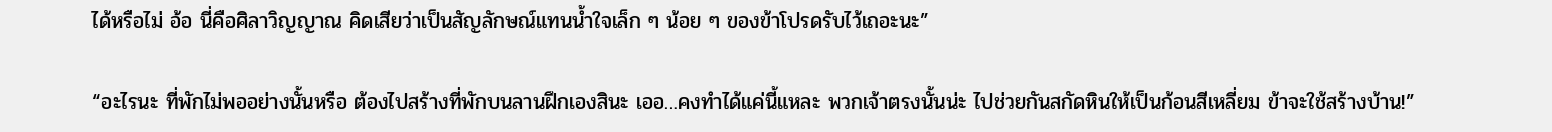ได้หรือไม่ อ้อ นี่คือศิลาวิญญาณ คิดเสียว่าเป็นสัญลักษณ์แทนน้ำใจเล็ก ๆ น้อย ๆ ของข้าโปรดรับไว้เถอะนะ”

“อะไรนะ ที่พักไม่พออย่างนั้นหรือ ต้องไปสร้างที่พักบนลานฝึกเองสินะ เออ…คงทำได้แค่นี้แหละ พวกเจ้าตรงนั้นน่ะ ไปช่วยกันสกัดหินให้เป็นก้อนสีเหลี่ยม ข้าจะใช้สร้างบ้าน!”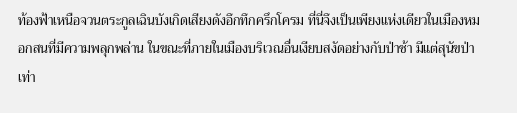ท้องฟ้าเหนือจวนตระกูลเฉินบังเกิดเสียงดังอึกทึกครึกโครม ที่นี่จึงเป็นเพียงแห่งเดียวในเมืองหมอกสนที่มีความพลุกพล่าน ในขณะที่ภายในเมืองบริเวณอื่นเงียบสงัดอย่างกับป่าช้า มีแต่สุนัขป่าเท่า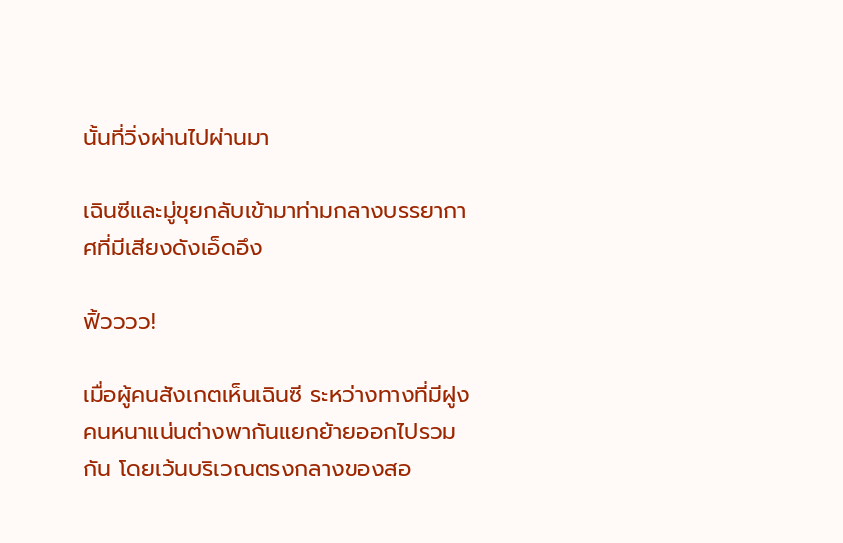นั้นที่วิ่งผ่านไปผ่านมา

เฉินซีและมู่ขุยกลับเข้ามาท่ามกลางบรรยากาศที่มีเสียงดังเอ็ดอึง

ฟิ้วววว!

เมื่อผู้คนสังเกตเห็นเฉินซี ระหว่างทางที่มีฝูงคนหนาแน่นต่างพากันแยกย้ายออกไปรวมกัน โดยเว้นบริเวณตรงกลางของสอ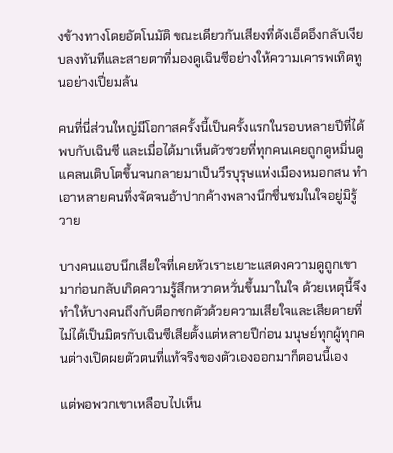งข้างทางโดยอัตโนมัติ ขณะเดียวกันเสียงที่ดังเอ็ดอึงกลับเงียบลงทันทีและสายตาที่มองดูเฉินซีอย่างให้ความเคารพเทิดทูนอย่างเปี่ยมล้น

คนที่นี่ส่วนใหญ่มีโอกาสครั้งนี้เป็นครั้งแรกในรอบหลายปีที่ได้พบกับเฉินซี และเมื่อได้มาเห็นตัวซวยที่ทุกคนเคยถูกดูหมิ่นดูแคลนเติบโตขึ้นจนกลายมาเป็นวีรบุรุษแห่งเมืองหมอกสน ทำเอาหลายคนทึ่งจัดจนอ้าปากค้างพลางนึกชื่นชมในใจอยู่มิรู้วาย

บางคนแอบนึกเสียใจที่เคยหัวเราะเยาะแสดงความดูถูกเขามาก่อนกลับเกิดความรู้สึกหวาดหวั่นขึ้นมาในใจ ด้วยเหตุนี้จึงทำให้บางคนถึงกับตีอกชกตัวด้วยความเสียใจและเสียดายที่ไม่ได้เป็นมิตรกับเฉินซีเสียตั้งแต่หลายปีก่อน มนุษย์ทุกผู้ทุกคนต่างเปิดผยตัวตนที่แท้จริงของตัวเองออกมาก็ตอนนี้เอง

แต่พอพวกเขาเหลือบไปเห็น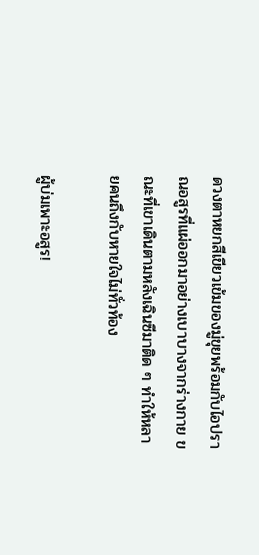ดวงตาหยกสีเขียวเข้มของมู่ขุยพร้อมกับไอปราณอสูรที่แผ่ออกมาอย่างเบาบางจากร่างกาย ขณะที่เขาเดินตามหลังเฉินซีมาติด ๆ ทำให้หลายคนถึงกับหายใจไม่ทั่วท้อง

ผู้บ่มเพาะอสูร!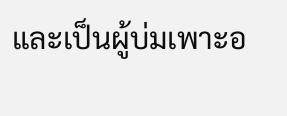และเป็นผู้บ่มเพาะอ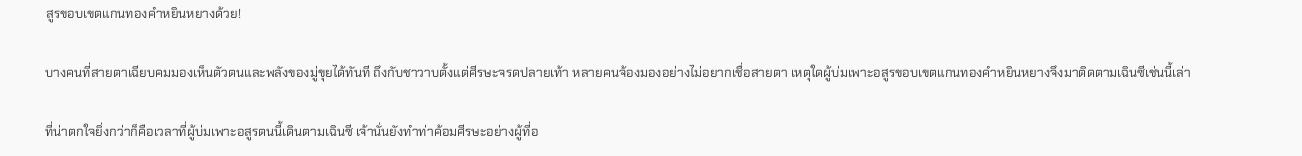สูรขอบเขตแกนทองคำหยินหยางด้วย!

บางคนที่สายตาเฉียบคมมองเห็นตัวตนและพลังของมู่ขุยได้ทันที ถึงกับชาวาบตั้งแต่ศีรษะจรดปลายเท้า หลายคนจ้องมองอย่างไม่อยากเชื่อสายตา เหตุใดผู้บ่มเพาะอสูรขอบเขตแกนทองคำหยินหยางจึงมาติดตามเฉินซีเช่นนี้เล่า

ที่น่าตกใจยิ่งกว่าก็คือเวลาที่ผู้บ่มเพาะอสูรตนนี้เดินตามเฉินซี เจ้านั่นยังทำท่าค้อมศีรษะอย่างผู้ที่อ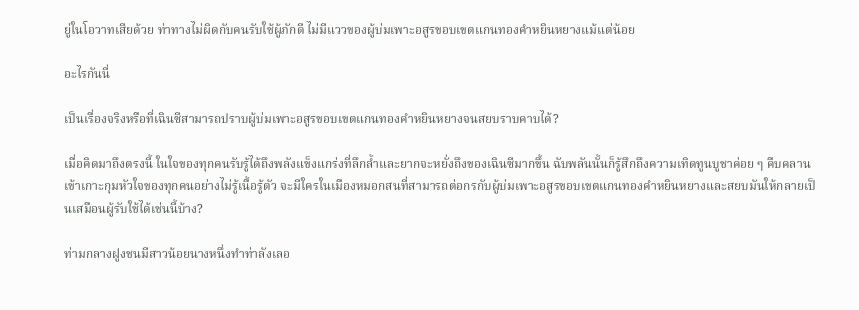ยู่ในโอวาทเสียด้วย ท่าทางไม่ผิดกับคนรับใช้ผู้ภักดี ไม่มีแววของผู้บ่มเพาะอสูรขอบเขตแกนทองคำหยินหยางแม้แต่น้อย

อะไรกันนี่

เป็นเรื่องจริงหรือที่เฉินซีสามารถปราบผู้บ่มเพาะอสูรขอบเขตแกนทองคำหยินหยางจนสยบราบคาบได้?

เมื่อคิดมาถึงตรงนี้ ในใจของทุกคนรับรู้ได้ถึงพลังแข็งแกร่งที่ลึกล้ำและยากจะหยั่งถึงของเฉินซีมากขึ้น ฉับพลันนั้นก็รู้สึกถึงความเทิดทูนบูชาค่อย ๆ คืบคลานเข้าเกาะกุมหัวใจของทุกคนอย่างไม่รู้เนื้อรู้ตัว จะมีใครในเมืองหมอกสนที่สามารถต่อกรกับผู้บ่มเพาะอสูรขอบเขตแกนทองคำหยินหยางและสยบมันให้กลายเป็นเสมือนผู้รับใช้ได้เช่นนี้บ้าง?

ท่ามกลางฝูงชนมีสาวน้อยนางหนึ่งทำท่าลังเลอ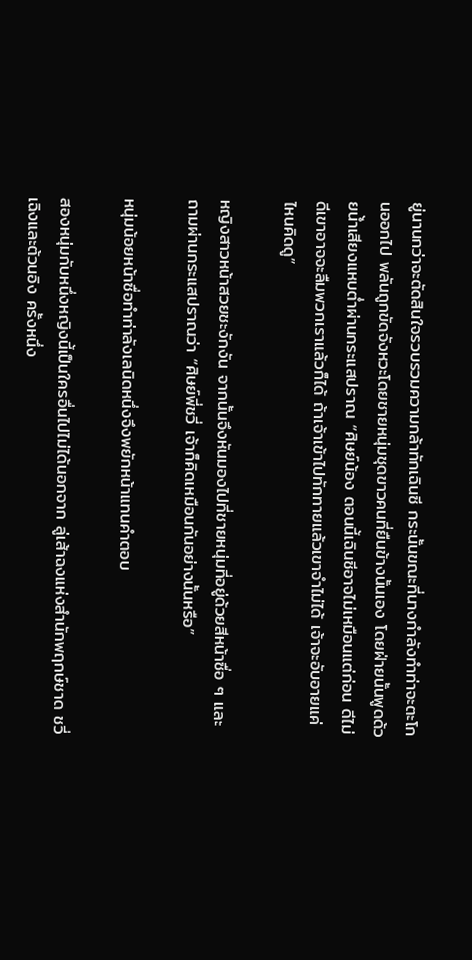ยู่นานกว่าจะตัดสินใจรวบรวมความกล้าทักเฉินซี กระนั้นขณะที่นางกำลังทำท่าจะตะโกนออกไป พลันถูกขัดจังหวะโดยชายหนุ่มชุดขาวคนที่ยืนข้างนั้นเอง โดยฝ่ายนั้นพูดด้วยน้ำเสียงแหบต่ำผ่านกระแสปราณ “ศิษย์น้อง ตอนนี้เฉินซีอาจไม่เหมือนแต่ก่อน ดีไม่ดีเขาอาจจะลืมพวกเราแล้วก็ได้ ถ้าเจ้าเข้าไปทักทายแล้วเขาจำไม่ได้ เจ้าจะอับอายแค่ไหนคิดดู”

หญิงสาวหน้าสวยชะงักงัน จากนั้นจึงหันมองไปที่ชายหนุ่มที่อยู่ด้วยสีหน้าซื่อ ๆ และถามผ่านกระแสปราณว่า “ศิษย์พี่ชวี่ เจ้าก็คิดเหมือนกันอย่างนั้นหรือ”

หนุ่มน้อยหน้าซื่อทำท่าลังเลนิดหนึ่งจึงพยักหน้าแทนคำตอบ

สองหนุ่มกับหนึ่งหญิงนี้เป็นใครอื่นไปไม่ได้นอกจาก ลู่เส้าฉงแห่งสำนักพฤกษ์ชาด ชวี่เฉิงและต้วนอิง ครั้งหนึ่ง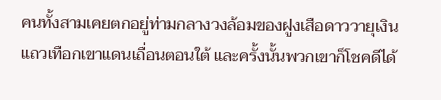คนทั้งสามเคยตกอยู่ท่ามกลางวงล้อมของฝูงเสือดาววายุเงินแถวเทือกเขาแดนเถื่อนตอนใต้ และครั้งนั้นพวกเขาก็โชคดีได้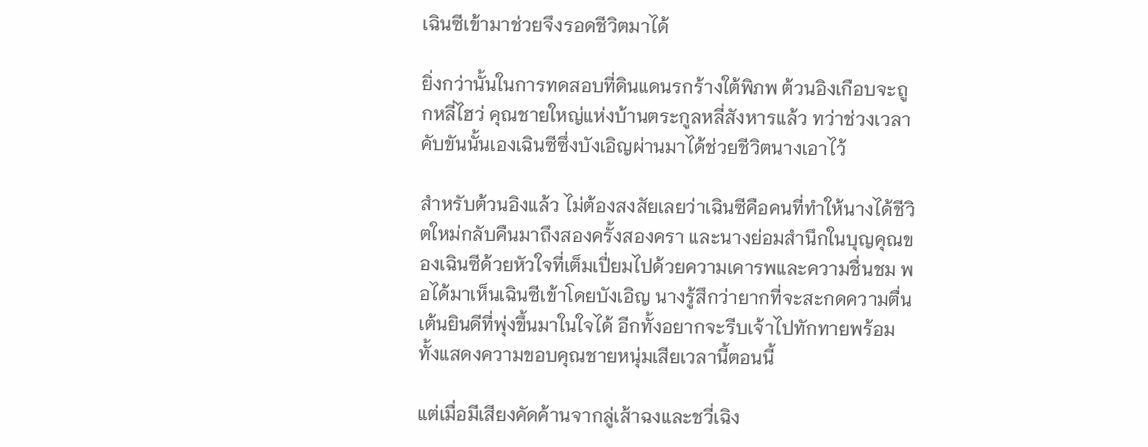เฉินซีเข้ามาช่วยจึงรอดชีวิตมาได้

ยิ่งกว่านั้นในการทดสอบที่ดินแดนรกร้างใต้พิภพ ต้วนอิงเกือบจะถูกหลี่ไฮว่ คุณชายใหญ่แห่งบ้านตระกูลหลี่สังหารแล้ว ทว่าช่วงเวลาคับขันนั้นเองเฉินซีซึ่งบังเอิญผ่านมาได้ช่วยชีวิตนางเอาไว้

สำหรับต้วนอิงแล้ว ไม่ต้องสงสัยเลยว่าเฉินซีคือคนที่ทำให้นางได้ชีวิตใหม่กลับคืนมาถึงสองครั้งสองครา และนางย่อมสำนึกในบุญคุณของเฉินซีด้วยหัวใจที่เต็มเปี่ยมไปด้วยความเคารพและความชื่นชม พอได้มาเห็นเฉินซีเข้าโดยบังเอิญ นางรู้สึกว่ายากที่จะสะกดความตื่นเต้นยินดีที่พุ่งขึ้นมาในใจได้ อีกทั้งอยากจะรีบเจ้าไปทักทายพร้อมทั้งแสดงความขอบคุณชายหนุ่มเสียเวลานี้ตอนนี้

แต่เมื่อมีเสียงคัดค้านจากลู่เส้าฉงและชวี่เฉิง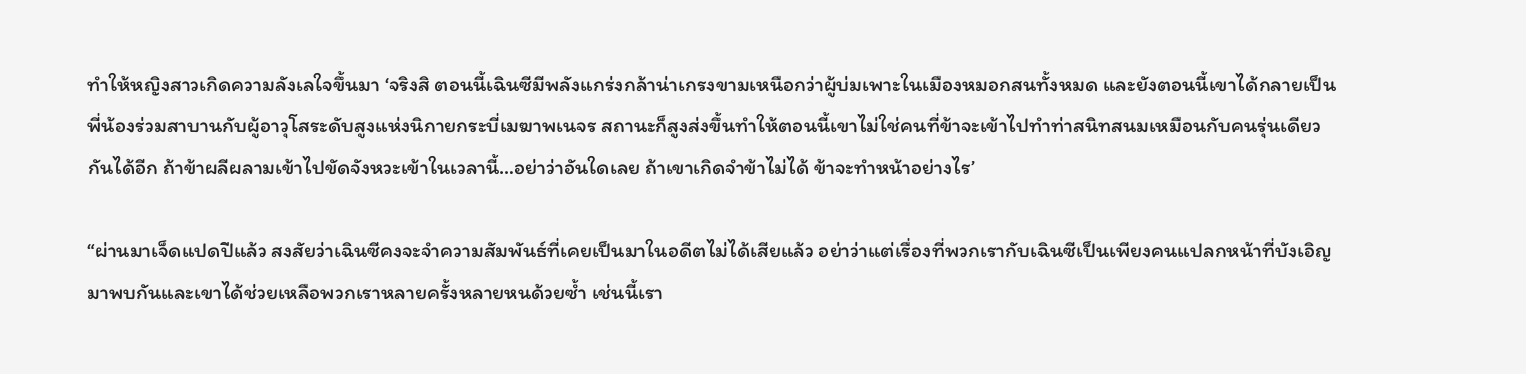ทำให้หญิงสาวเกิดความลังเลใจขึ้นมา ‘จริงสิ ตอนนี้เฉินซีมีพลังแกร่งกล้าน่าเกรงขามเหนือกว่าผู้บ่มเพาะในเมืองหมอกสนทั้งหมด และยังตอนนี้เขาได้กลายเป็นพี่น้องร่วมสาบานกับผู้อาวุโสระดับสูงแห่งนิกายกระบี่เมฆาพเนจร สถานะก็สูงส่งขึ้นทำให้ตอนนี้เขาไม่ใช่คนที่ข้าจะเข้าไปทำท่าสนิทสนมเหมือนกับคนรุ่นเดียวกันได้อีก ถ้าข้าผลีผลามเข้าไปขัดจังหวะเข้าในเวลานี้…อย่าว่าอันใดเลย ถ้าเขาเกิดจำข้าไม่ได้ ข้าจะทำหน้าอย่างไร’

“ผ่านมาเจ็ดแปดปีแล้ว สงสัยว่าเฉินซีคงจะจำความสัมพันธ์ที่เคยเป็นมาในอดีตไม่ได้เสียแล้ว อย่าว่าแต่เรื่องที่พวกเรากับเฉินซีเป็นเพียงคนแปลกหน้าที่บังเอิญมาพบกันและเขาได้ช่วยเหลือพวกเราหลายครั้งหลายหนด้วยซ้ำ เช่นนี้เรา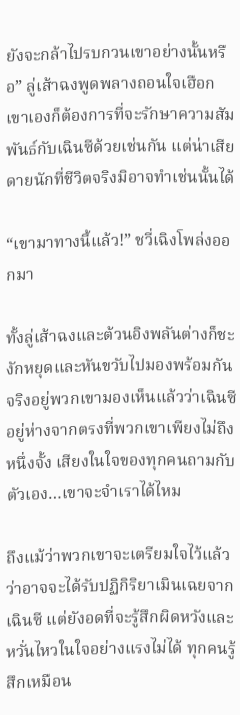ยังจะกล้าไปรบกวนเขาอย่างนั้นหรือ” ลู่เส้าฉงพูดพลางถอนใจเฮือก เขาเองก็ต้องการที่จะรักษาความสัมพันธ์กับเฉินซีด้วยเช่นกัน แต่น่าเสียดายนักที่ชีวิตจริงมิอาจทำเช่นนั้นได้

“เขามาทางนี้แล้ว!” ชวี่เฉิงโพล่งออกมา

ทั้งลู่เส้าฉงและต้วนอิงพลันต่างก็ชะงักหยุดและหันขวับไปมองพร้อมกัน จริงอยู่พวกเขามองเห็นแล้วว่าเฉินซีอยู่ห่างจากตรงที่พวกเขาเพียงไม่ถึงหนึ่งจั้ง เสียงในใจของทุกคนถามกับตัวเอง…เขาจะจำเราได้ไหม

ถึงแม้ว่าพวกเขาจะเตรียมใจไว้แล้วว่าอาจจะได้รับปฏิกิริยาเมินเฉยจากเฉินซี แต่ยังอดที่จะรู้สึกผิดหวังและหวั่นไหวในใจอย่างแรงไม่ได้ ทุกคนรู้สึกเหมือน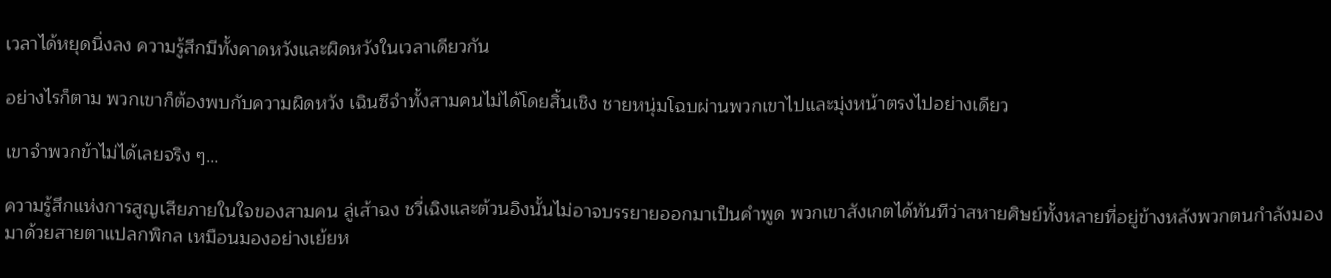เวลาได้หยุดนิ่งลง ความรู้สึกมีทั้งคาดหวังและผิดหวังในเวลาเดียวกัน

อย่างไรก็ตาม พวกเขาก็ต้องพบกับความผิดหวัง เฉินซีจำทั้งสามคนไม่ได้โดยสิ้นเชิง ชายหนุ่มโฉบผ่านพวกเขาไปและมุ่งหน้าตรงไปอย่างเดียว

เขาจำพวกข้าไม่ได้เลยจริง ๆ…

ความรู้สึกแห่งการสูญเสียภายในใจของสามคน ลู่เส้าฉง ชวี่เฉิงและต้วนอิงนั้นไม่อาจบรรยายออกมาเป็นคำพูด พวกเขาสังเกตได้ทันทีว่าสหายศิษย์ทั้งหลายที่อยู่ข้างหลังพวกตนกำลังมองมาด้วยสายตาแปลกพิกล เหมือนมองอย่างเย้ยห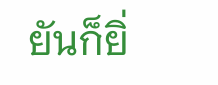ยันก็ยิ่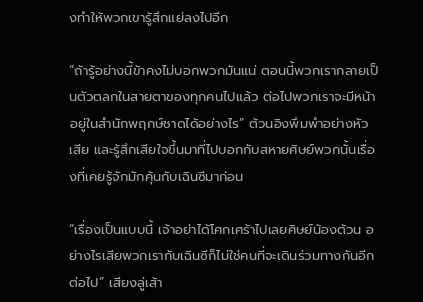งทำให้พวกเขารู้สึกแย่ลงไปอีก

“ถ้ารู้อย่างนี้ข้าคงไม่บอกพวกมันแน่ ตอนนี้พวกเรากลายเป็นตัวตลกในสายตาของทุกคนไปแล้ว ต่อไปพวกเราจะมีหน้าอยู่ในสำนักพฤกษ์ชาดได้อย่างไร” ต้วนอิงพึมพำอย่างหัวเสีย และรู้สึกเสียใจขึ้นมาที่ไปบอกกับสหายศิษย์พวกนั้นเรื่องที่เคยรู้จักมักคุ้นกับเฉินซีมาก่อน

“เรื่องเป็นแบบนี้ เจ้าอย่าได้โศกเศร้าไปเลยศิษย์น้องต้วน อย่างไรเสียพวกเรากับเฉินซีก็ไม่ใช่คนที่จะเดินร่วมทางกันอีกต่อไป” เสียงลู่เส้า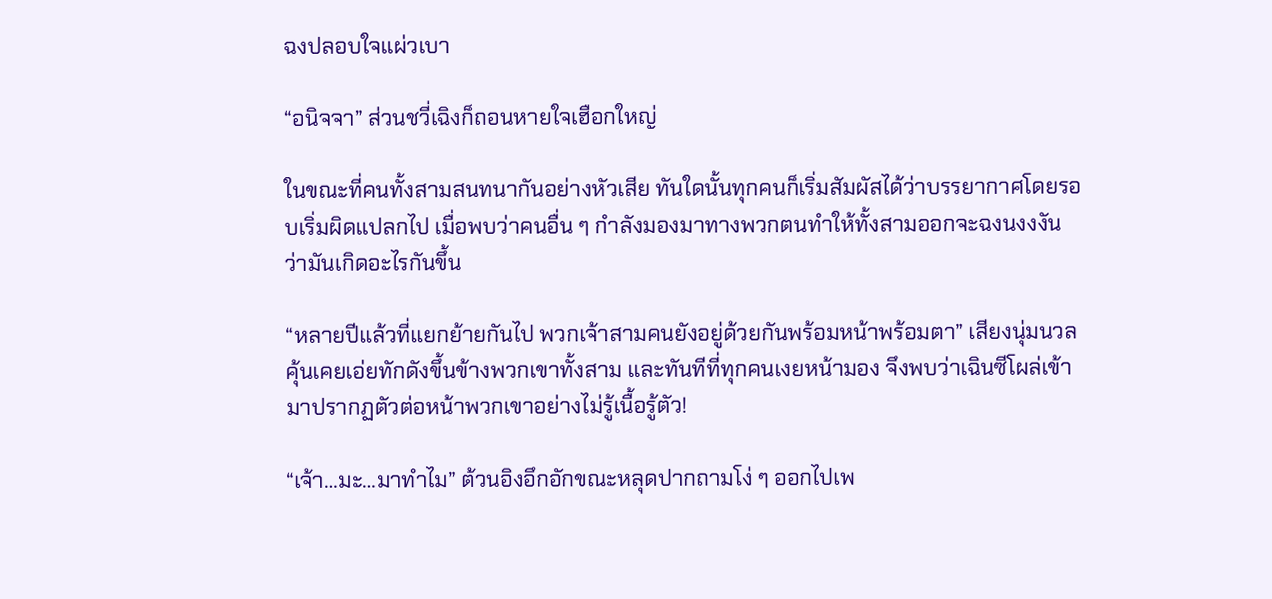ฉงปลอบใจแผ่วเบา

“อนิจจา” ส่วนชวี่เฉิงก็ถอนหายใจเฮือกใหญ่

ในขณะที่คนทั้งสามสนทนากันอย่างหัวเสีย ทันใดนั้นทุกคนก็เริ่มสัมผัสได้ว่าบรรยากาศโดยรอบเริ่มผิดแปลกไป เมื่อพบว่าคนอื่น ๆ กำลังมองมาทางพวกตนทำให้ทั้งสามออกจะฉงนงงงันว่ามันเกิดอะไรกันขึ้น

“หลายปีแล้วที่แยกย้ายกันไป พวกเจ้าสามคนยังอยู่ด้วยกันพร้อมหน้าพร้อมตา” เสียงนุ่มนวลคุ้นเคยเอ่ยทักดังขึ้นข้างพวกเขาทั้งสาม และทันทีที่ทุกคนเงยหน้ามอง จึงพบว่าเฉินซีโผล่เข้ามาปรากฏตัวต่อหน้าพวกเขาอย่างไม่รู้เนื้อรู้ตัว!

“เจ้า…มะ…มาทำไม” ต้วนอิงอึกอักขณะหลุดปากถามโง่ ๆ ออกไปเพ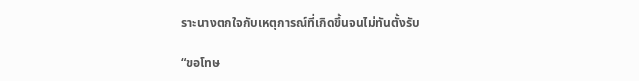ราะนางตกใจกับเหตุการณ์ที่เกิดขึ้นจนไม่ทันตั้งรับ

“ขอโทษ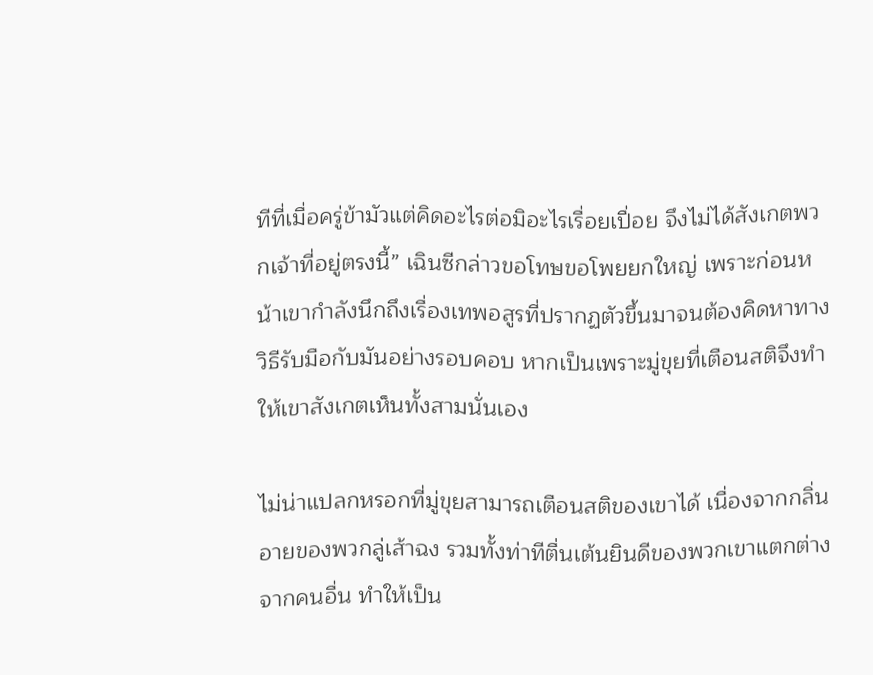ทีที่เมื่อครู่ข้ามัวแต่คิดอะไรต่อมิอะไรเรื่อยเปื่อย จึงไม่ได้สังเกตพวกเจ้าที่อยู่ตรงนี้” เฉินซีกล่าวขอโทษขอโพยยกใหญ่ เพราะก่อนหน้าเขากำลังนึกถึงเรื่องเทพอสูรที่ปรากฏตัวขึ้นมาจนต้องคิดหาทางวิธีรับมือกับมันอย่างรอบคอบ หากเป็นเพราะมู่ขุยที่เตือนสติจึงทำให้เขาสังเกตเห็นทั้งสามนั่นเอง

ไม่น่าแปลกหรอกที่มู่ขุยสามารถเตือนสติของเขาได้ เนื่องจากกลิ่นอายของพวกลู่เส้าฉง รวมทั้งท่าทีตื่นเต้นยินดีของพวกเขาแตกต่างจากคนอื่น ทำให้เป็น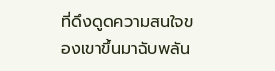ที่ดึงดูดความสนใจของเขาขึ้นมาฉับพลัน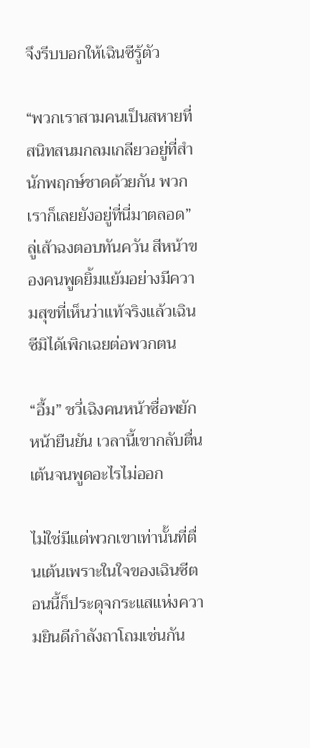จึงรีบบอกให้เฉินซีรู้ตัว

“พวกเราสามคนเป็นสหายที่สนิทสนมกลมเกลียวอยู่ที่สำนักพฤกษ์ชาดด้วยกัน พวกเราก็เลยยังอยู่ที่นี่มาตลอด” ลู่เส้าฉงตอบทันควัน สีหน้าของคนพูดยิ้มแย้มอย่างมีความสุขที่เห็นว่าแท้จริงแล้วเฉินซีมิได้เพิกเฉยต่อพวกตน

“อื้ม” ชวี่เฉิงคนหน้าซื่อพยักหน้ายืนยัน เวลานี้เขากลับตื่นเต้นจนพูดอะไรไม่ออก

ไม่ใช่มีแต่พวกเขาเท่านั้นที่ตื่นเต้นเพราะในใจของเฉินซีตอนนี้ก็ประดุจกระแสแห่งความยินดีกำลังถาโถมเช่นกัน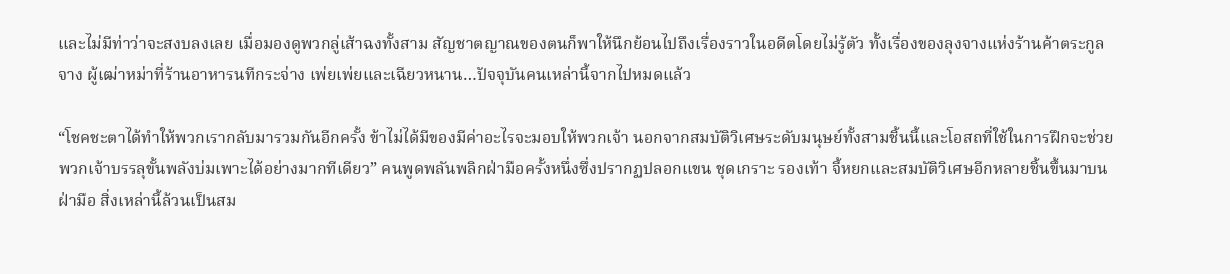และไม่มีท่าว่าจะสงบลงเลย เมื่อมองดูพวกลู่เส้าฉงทั้งสาม สัญชาตญาณของตนก็พาให้นึกย้อนไปถึงเรื่องราวในอดีตโดยไม่รู้ตัว ทั้งเรื่องของลุงจางแห่งร้านค้าตระกูลจาง ผู้เฒ่าหม่าที่ร้านอาหารนทีกระจ่าง เพ่ยเพ่ยและเฉียวหนาน…ปัจจุบันคนเหล่านี้จากไปหมดแล้ว

“โชคชะตาได้ทำให้พวกเรากลับมารวมกันอีกครั้ง ข้าไม่ได้มีของมีค่าอะไรจะมอบให้พวกเจ้า นอกจากสมบัติวิเศษระดับมนุษย์ทั้งสามชิ้นนี้และโอสถที่ใช้ในการฝึกจะช่วยพวกเจ้าบรรลุขั้นพลังบ่มเพาะได้อย่างมากทีเดียว” คนพูดพลันพลิกฝ่ามือครั้งหนึ่งซึ่งปรากฏปลอกแขน ชุดเกราะ รองเท้า จี้หยกและสมบัติวิเศษอีกหลายชิ้นขึ้นมาบนฝ่ามือ สิ่งเหล่านี้ล้วนเป็นสม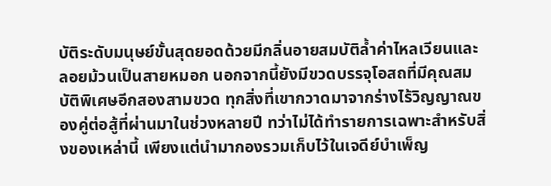บัติระดับมนุษย์ขั้นสุดยอดด้วยมีกลิ่นอายสมบัติล้ำค่าไหลเวียนและลอยม้วนเป็นสายหมอก นอกจากนี้ยังมีขวดบรรจุโอสถที่มีคุณสมบัติพิเศษอีกสองสามขวด ทุกสิ่งที่เขากวาดมาจากร่างไร้วิญญาณของคู่ต่อสู้ที่ผ่านมาในช่วงหลายปี ทว่าไม่ได้ทำรายการเฉพาะสำหรับสิ่งของเหล่านี้ เพียงแต่นำมากองรวมเก็บไว้ในเจดีย์บำเพ็ญ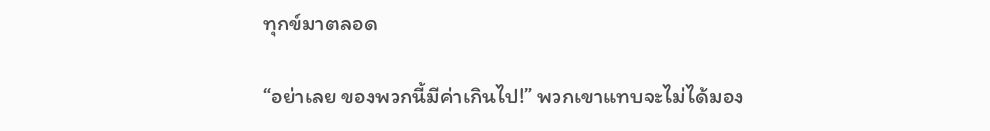ทุกข์มาตลอด

“อย่าเลย ของพวกนี้มีค่าเกินไป!” พวกเขาแทบจะไม่ได้มอง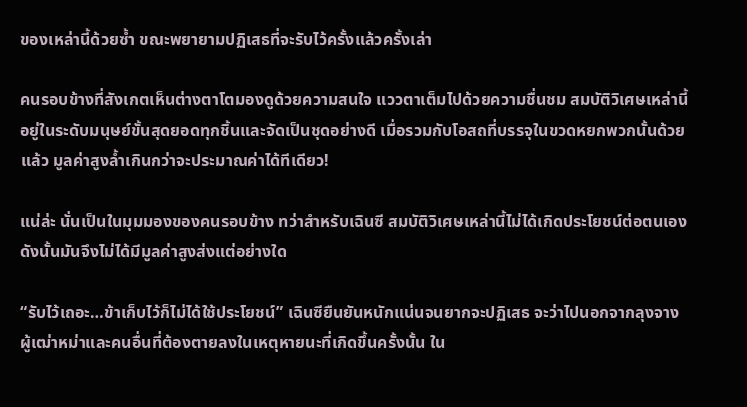ของเหล่านี้ด้วยซ้ำ ขณะพยายามปฏิเสธที่จะรับไว้ครั้งแล้วครั้งเล่า

คนรอบข้างที่สังเกตเห็นต่างตาโตมองดูด้วยความสนใจ แววตาเต็มไปด้วยความชื่นชม สมบัติวิเศษเหล่านี้อยู่ในระดับมนุษย์ขั้นสุดยอดทุกชิ้นและจัดเป็นชุดอย่างดี เมื่อรวมกับโอสถที่บรรจุในขวดหยกพวกนั้นด้วยแล้ว มูลค่าสูงล้ำเกินกว่าจะประมาณค่าได้ทีเดียว!

แน่ล่ะ นั่นเป็นในมุมมองของคนรอบข้าง ทว่าสำหรับเฉินซี สมบัติวิเศษเหล่านี้ไม่ได้เกิดประโยชน์ต่อตนเอง ดังนั้นมันจึงไม่ได้มีมูลค่าสูงส่งแต่อย่างใด

“รับไว้เถอะ…ข้าเก็บไว้ก็ไม่ได้ใช้ประโยชน์” เฉินซียืนยันหนักแน่นจนยากจะปฏิเสธ จะว่าไปนอกจากลุงจาง ผู้เฒ่าหม่าและคนอื่นที่ต้องตายลงในเหตุหายนะที่เกิดขึ้นครั้งนั้น ใน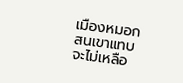เมืองหมอกสนเขาแทบจะไม่เหลือ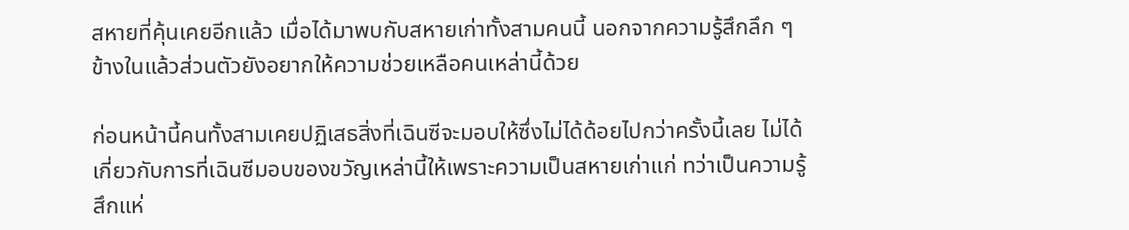สหายที่คุ้นเคยอีกแล้ว เมื่อได้มาพบกับสหายเก่าทั้งสามคนนี้ นอกจากความรู้สึกลึก ๆ ข้างในแล้วส่วนตัวยังอยากให้ความช่วยเหลือคนเหล่านี้ด้วย

ก่อนหน้านี้คนทั้งสามเคยปฏิเสธสิ่งที่เฉินซีจะมอบให้ซึ่งไม่ได้ด้อยไปกว่าครั้งนี้เลย ไม่ได้เกี่ยวกับการที่เฉินซีมอบของขวัญเหล่านี้ให้เพราะความเป็นสหายเก่าแก่ ทว่าเป็นความรู้สึกแห่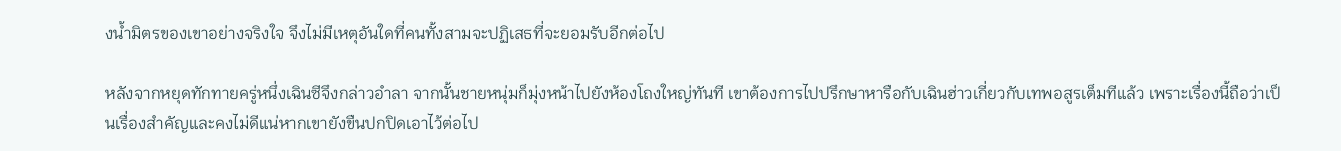งน้ำมิตรของเขาอย่างจริงใจ จึงไม่มีเหตุอันใดที่คนทั้งสามจะปฏิเสธที่จะยอมรับอีกต่อไป

หลังจากหยุดทักทายครู่หนึ่งเฉินซีจึงกล่าวอำลา จากนั้นชายหนุ่มก็มุ่งหน้าไปยังห้องโถงใหญ่ทันที เขาต้องการไปปรึกษาหารือกับเฉินฮ่าวเกี่ยวกับเทพอสูรเต็มทีแล้ว เพราะเรื่องนี้ถือว่าเป็นเรื่องสำคัญและคงไม่ดีแน่หากเขายังขืนปกปิดเอาไว้ต่อไป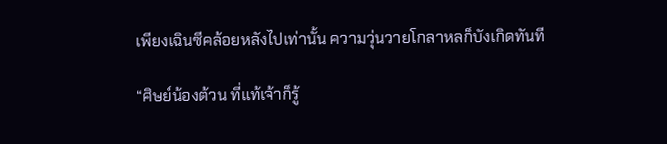เพียงเฉินซีคล้อยหลังไปเท่านั้น ความวุ่นวายโกลาหลก็บังเกิดทันที

“ศิษย์น้องต้วน ที่แท้เจ้าก็รู้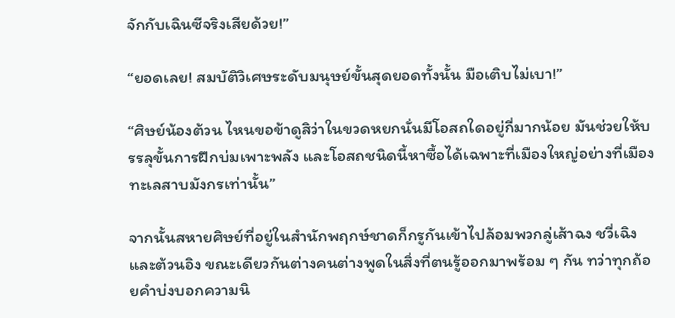จักกับเฉินซีจริงเสียด้วย!”

“ยอดเลย! สมบัติวิเศษระดับมนุษย์ขั้นสุดยอดทั้งนั้น มือเติบไม่เบา!”

“ศิษย์น้องต้วน ไหนขอข้าดูสิว่าในขวดหยกนั่นมีโอสถใดอยู่กี่มากน้อย มันช่วยให้บรรลุขั้นการฝึกบ่มเพาะพลัง และโอสถชนิดนี้หาซื้อได้เฉพาะที่เมืองใหญ่อย่างที่เมืองทะเลสาบมังกรเท่านั้น”

จากนั้นสหายศิษย์ที่อยู่ในสำนักพฤกษ์ชาดก็กรูกันเข้าไปล้อมพวกลู่เส้าฉง ชวี่เฉิงและต้วนอิง ขณะเดียวกันต่างคนต่างพูดในสิ่งที่ตนรู้ออกมาพร้อม ๆ กัน ทว่าทุกถ้อยคำบ่งบอกความนิ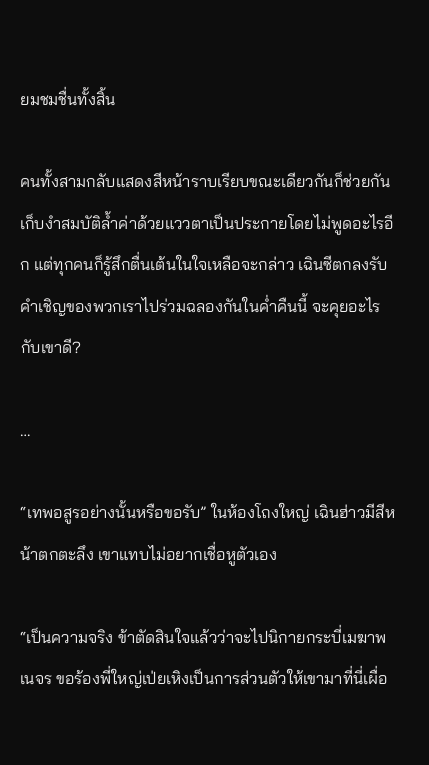ยมชมชื่นทั้งสิ้น

คนทั้งสามกลับแสดงสีหน้าราบเรียบขณะเดียวกันก็ช่วยกันเก็บงำสมบัติล้ำค่าด้วยแววตาเป็นประกายโดยไม่พูดอะไรอีก แต่ทุกคนก็รู้สึกตื่นเต้นในใจเหลือจะกล่าว เฉินซีตกลงรับคำเชิญของพวกเราไปร่วมฉลองกันในค่ำคืนนี้ จะคุยอะไรกับเขาดี?

…

“เทพอสูรอย่างนั้นหรือขอรับ” ในห้องโถงใหญ่ เฉินฮ่าวมีสีหน้าตกตะลึง เขาแทบไม่อยากเชื่อหูตัวเอง

“เป็นความจริง ข้าตัดสินใจแล้วว่าจะไปนิกายกระบี่เมฆาพเนจร ขอร้องพี่ใหญ่เป่ยเหิงเป็นการส่วนตัวให้เขามาที่นี่เผื่อ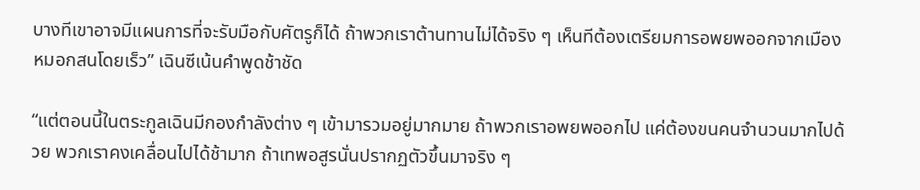บางทีเขาอาจมีแผนการที่จะรับมือกับศัตรูก็ได้ ถ้าพวกเราต้านทานไม่ได้จริง ๆ เห็นทีต้องเตรียมการอพยพออกจากเมืองหมอกสนโดยเร็ว” เฉินซีเน้นคำพูดช้าชัด

“แต่ตอนนี้ในตระกูลเฉินมีกองกำลังต่าง ๆ เข้ามารวมอยู่มากมาย ถ้าพวกเราอพยพออกไป แค่ต้องขนคนจำนวนมากไปด้วย พวกเราคงเคลื่อนไปได้ช้ามาก ถ้าเทพอสูรนั่นปรากฏตัวขึ้นมาจริง ๆ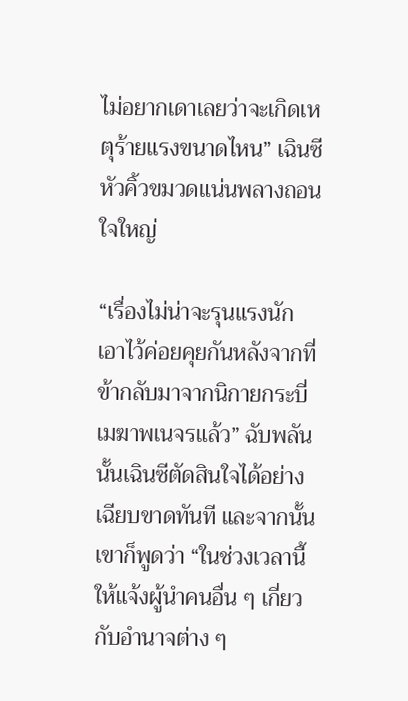ไม่อยากเดาเลยว่าจะเกิดเหตุร้ายแรงขนาดไหน” เฉินซีหัวคิ้วขมวดแน่นพลางถอนใจใหญ่

“เรื่องไม่น่าจะรุนแรงนัก เอาไว้ค่อยคุยกันหลังจากที่ข้ากลับมาจากนิกายกระบี่เมฆาพเนจรแล้ว” ฉับพลันนั้นเฉินซีตัดสินใจได้อย่างเฉียบขาดทันที และจากนั้นเขาก็พูดว่า “ในช่วงเวลานี้ ให้แจ้งผู้นำคนอื่น ๆ เกี่ยวกับอำนาจต่าง ๆ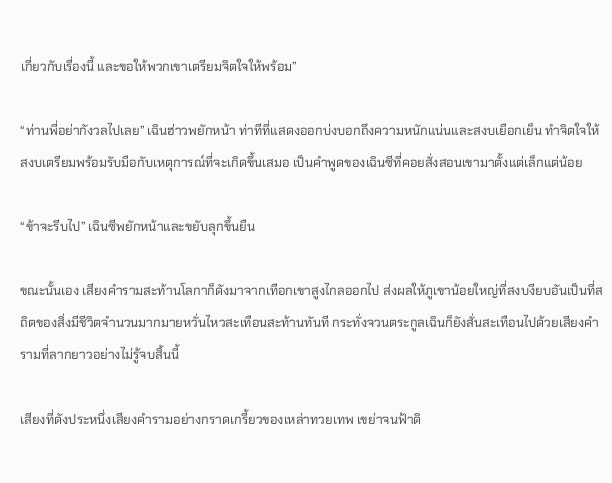เกี่ยวกับเรื่องนี้ และขอให้พวกเขาเตรียมจิตใจให้พร้อม”

“ท่านพี่อย่ากังวลไปเลย” เฉินฮ่าวพยักหน้า ท่าทีที่แสดงออกบ่งบอกถึงความหนักแน่นและสงบเยือกเย็น ทำจิตใจให้สงบเตรียมพร้อมรับมือกับเหตุการณ์ที่จะเกิดขึ้นเสมอ เป็นคำพูดของเฉินซีที่คอยสั่งสอนเขามาตั้งแต่เล็กแต่น้อย

“ข้าจะรีบไป” เฉินซีพยักหน้าและขยับลุกขึ้นยืน

ขณะนั้นเอง เสียงคำรามสะท้านโลกาก็ดังมาจากเทือกเขาสูงไกลออกไป ส่งผลให้ภูเขาน้อยใหญ่ที่สงบงียบอันเป็นที่สถิตของสิ่งมีชีวิตจำนวนมากมายหวั่นไหวสะเทือนสะท้านทันที กระทั่งจวนตระกูลเฉินก็ยังสั่นสะเทือนไปด้วยเสียงคำรามที่ลากยาวอย่างไม่รู้จบสิ้นนี้

เสียงที่ดังประหนึ่งเสียงคำรามอย่างกราดเกรี้ยวของเหล่าทวยเทพ เขย่าจนฟ้าดิ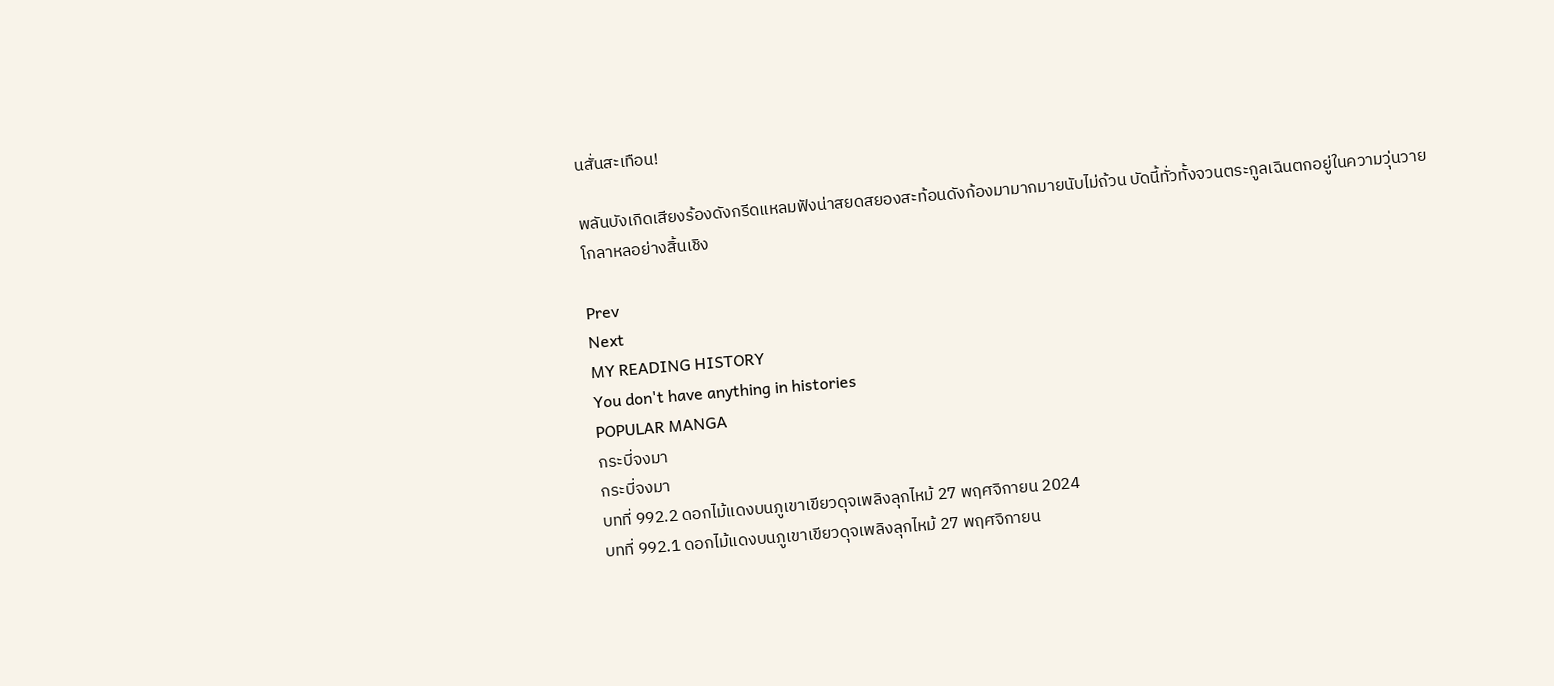นสั่นสะเทือน!

พลันบังเกิดเสียงร้องดังกรีดแหลมฟังน่าสยดสยองสะท้อนดังก้องมามากมายนับไม่ถ้วน บัดนี้ทั่วทั้งจวนตระกูลเฉินตกอยู่ในความวุ่นวายโกลาหลอย่างสิ้นเชิง

Prev
Next
MY READING HISTORY
You don't have anything in histories
POPULAR MANGA
กระบี่จงมา
กระบี่จงมา
บทที่ 992.2 ดอกไม้แดงบนภูเขาเขียวดุจเพลิงลุกไหม้ 27 พฤศจิกายน 2024
บทที่ 992.1 ดอกไม้แดงบนภูเขาเขียวดุจเพลิงลุกไหม้ 27 พฤศจิกายน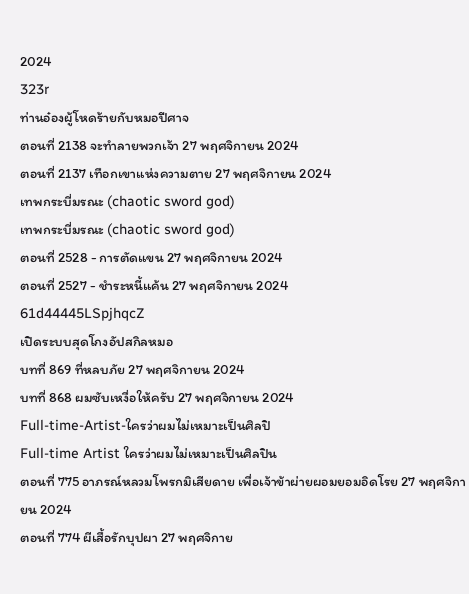2024
323r
ท่านอ๋องผู้โหดร้ายกับหมอปีศาจ
ตอนที่ 2138 จะทำลายพวกเจ้า 27 พฤศจิกายน 2024
ตอนที่ 2137 เทือกเขาแห่งความตาย 27 พฤศจิกายน 2024
เทพกระบี่มรณะ (chaotic sword god)
เทพกระบี่มรณะ (chaotic sword god)
ตอนที่ 2528 - การตัดแขน 27 พฤศจิกายน 2024
ตอนที่ 2527 - ชำระหนี้แค้น 27 พฤศจิกายน 2024
61d44445LSpjhqcZ
เปิดระบบสุดโกงอัปสกิลหมอ
บทที่ 869 ที่หลบภัย 27 พฤศจิกายน 2024
บทที่ 868 ผมซับเหงื่อให้ครับ 27 พฤศจิกายน 2024
Full-time-Artist-ใครว่าผมไม่เหมาะเป็นศิลปิ
Full-time Artist ใครว่าผมไม่เหมาะเป็นศิลปิน
ตอนที่ 775 อาภรณ์หลวมโพรกมิเสียดาย เพื่อเจ้าข้าผ่ายผอมยอมอิดโรย 27 พฤศจิกายน 2024
ตอนที่ 774 ผีเสื้อรักบุปผา 27 พฤศจิกาย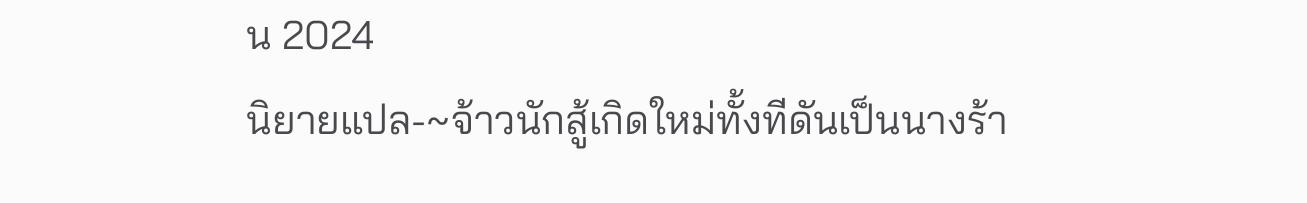น 2024
นิยายแปล-~จ้าวนักสู้เกิดใหม่ทั้งทีดันเป็นนางร้า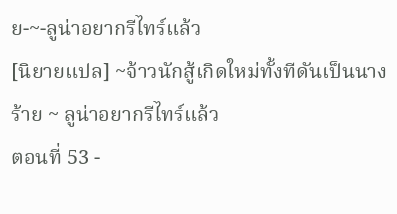ย-~-ลูน่าอยากรีไทร์แล้ว
[นิยายแปล] ~จ้าวนักสู้เกิดใหม่ทั้งทีดันเป็นนางร้าย ~ ลูน่าอยากรีไทร์แล้ว
ตอนที่ 53 -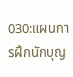030:แผนการฝึกนักบุญ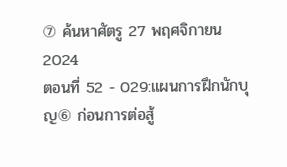⑦ ค้นหาศัตรู 27 พฤศจิกายน 2024
ตอนที่ 52 - 029:แผนการฝึกนักบุญ⑥ ก่อนการต่อสู้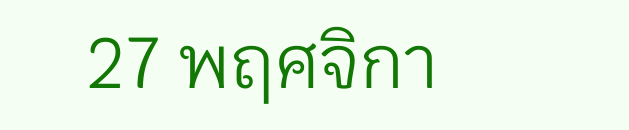27 พฤศจิกา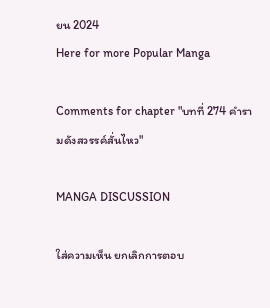ยน 2024
Here for more Popular Manga

Comments for chapter "บทที่ 274 คำรามดังสวรรค์สั่นไหว"

MANGA DISCUSSION

ใส่ความเห็น ยกเลิกการตอบ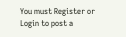You must Register or Login to post a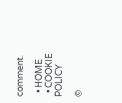comment.

  • HOME
  • COOKIE POLICY

©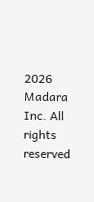2026 Madara Inc. All rights reserved